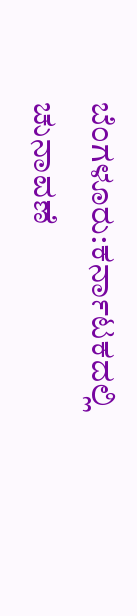ಬೆಂಗಳೂರು:ಕರ್ನಾಟಕದಲ್ಲಿ ಚುನಾವಣೆ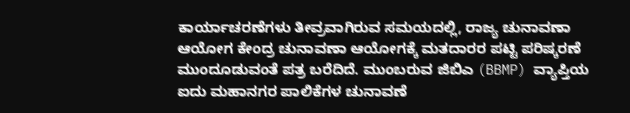ಕಾರ್ಯಾಚರಣೆಗಳು ತೀವ್ರವಾಗಿರುವ ಸಮಯದಲ್ಲಿ, ರಾಜ್ಯ ಚುನಾವಣಾ ಆಯೋಗ ಕೇಂದ್ರ ಚುನಾವಣಾ ಆಯೋಗಕ್ಕೆ ಮತದಾರರ ಪಟ್ಟಿ ಪರಿಷ್ಕರಣೆ ಮುಂದೂಡುವಂತೆ ಪತ್ರ ಬರೆದಿದೆ. ಮುಂಬರುವ ಜಿಬಿಎ (BBMP) ವ್ಯಾಪ್ತಿಯ ಐದು ಮಹಾನಗರ ಪಾಲಿಕೆಗಳ ಚುನಾವಣೆ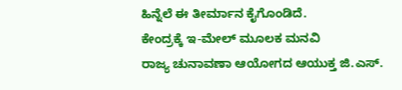ಹಿನ್ನೆಲೆ ಈ ತೀರ್ಮಾನ ಕೈಗೊಂಡಿದೆ.
ಕೇಂದ್ರಕ್ಕೆ ಇ-ಮೇಲ್ ಮೂಲಕ ಮನವಿ
ರಾಜ್ಯ ಚುನಾವಣಾ ಆಯೋಗದ ಆಯುಕ್ತ ಜಿ.ಎಸ್.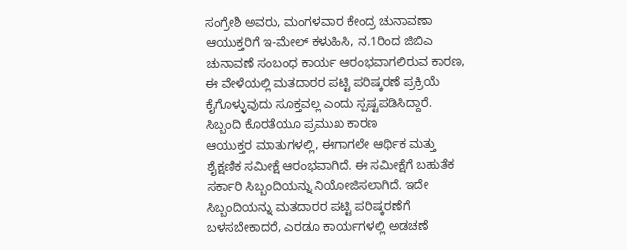ಸಂಗ್ರೇಶಿ ಅವರು, ಮಂಗಳವಾರ ಕೇಂದ್ರ ಚುನಾವಣಾ ಆಯುಕ್ತರಿಗೆ ಇ-ಮೇಲ್ ಕಳುಹಿಸಿ, ನ.1ರಿಂದ ಜಿಬಿಎ ಚುನಾವಣೆ ಸಂಬಂಧ ಕಾರ್ಯ ಆರಂಭವಾಗಲಿರುವ ಕಾರಣ, ಈ ವೇಳೆಯಲ್ಲಿ ಮತದಾರರ ಪಟ್ಟಿ ಪರಿಷ್ಕರಣೆ ಪ್ರಕ್ರಿಯೆ ಕೈಗೊಳ್ಳುವುದು ಸೂಕ್ತವಲ್ಲ ಎಂದು ಸ್ಪಷ್ಟಪಡಿಸಿದ್ದಾರೆ.
ಸಿಬ್ಬಂದಿ ಕೊರತೆಯೂ ಪ್ರಮುಖ ಕಾರಣ
ಆಯುಕ್ತರ ಮಾತುಗಳಲ್ಲಿ, ಈಗಾಗಲೇ ಆರ್ಥಿಕ ಮತ್ತು ಶೈಕ್ಷಣಿಕ ಸಮೀಕ್ಷೆ ಆರಂಭವಾಗಿದೆ. ಈ ಸಮೀಕ್ಷೆಗೆ ಬಹುತೆಕ ಸರ್ಕಾರಿ ಸಿಬ್ಬಂದಿಯನ್ನು ನಿಯೋಜಿಸಲಾಗಿದೆ. ಇದೇ ಸಿಬ್ಬಂದಿಯನ್ನು ಮತದಾರರ ಪಟ್ಟಿ ಪರಿಷ್ಕರಣೆಗೆ ಬಳಸಬೇಕಾದರೆ, ಎರಡೂ ಕಾರ್ಯಗಳಲ್ಲಿ ಅಡಚಣೆ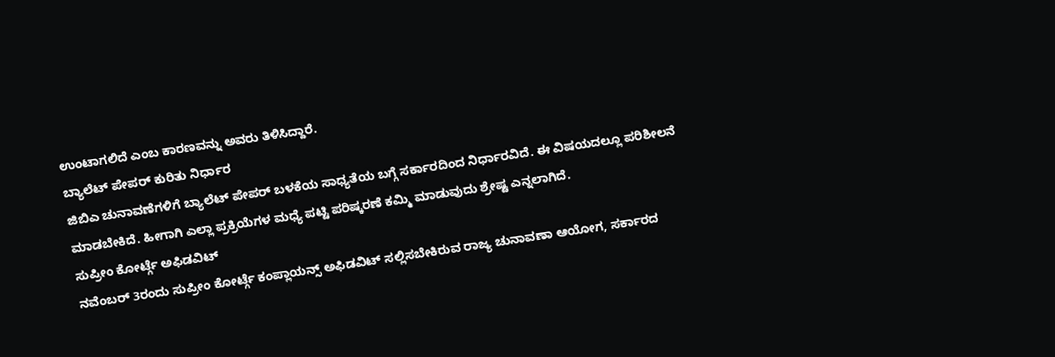ಉಂಟಾಗಲಿದೆ ಎಂಬ ಕಾರಣವನ್ನು ಅವರು ತಿಳಿಸಿದ್ದಾರೆ.
ಬ್ಯಾಲೆಟ್ ಪೇಪರ್ ಕುರಿತು ನಿರ್ಧಾರ
ಜಿಬಿಎ ಚುನಾವಣೆಗಳಿಗೆ ಬ್ಯಾಲೆಟ್ ಪೇಪರ್ ಬಳಕೆಯ ಸಾಧ್ಯತೆಯ ಬಗ್ಗೆ ಸರ್ಕಾರದಿಂದ ನಿರ್ಧಾರವಿದೆ. ಈ ವಿಷಯದಲ್ಲೂ ಪರಿಶೀಲನೆ ಮಾಡಬೇಕಿದೆ. ಹೀಗಾಗಿ ಎಲ್ಲಾ ಪ್ರಕ್ರಿಯೆಗಳ ಮಧ್ಯೆ ಪಟ್ಟಿ ಪರಿಷ್ಕರಣೆ ಕಮ್ಮಿ ಮಾಡುವುದು ಶ್ರೇಷ್ಟ ಎನ್ನಲಾಗಿದೆ.
ಸುಪ್ರೀಂ ಕೋರ್ಟ್ಗೆ ಅಫಿಡವಿಟ್
ನವೆಂಬರ್ 3ರಂದು ಸುಪ್ರೀಂ ಕೋರ್ಟ್ಗೆ ಕಂಪ್ಲಾಯನ್ಸ್ ಅಫಿಡವಿಟ್ ಸಲ್ಲಿಸಬೇಕಿರುವ ರಾಜ್ಯ ಚುನಾವಣಾ ಆಯೋಗ, ಸರ್ಕಾರದ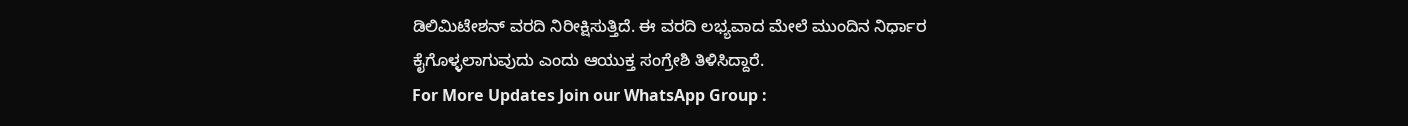ಡಿಲಿಮಿಟೇಶನ್ ವರದಿ ನಿರೀಕ್ಷಿಸುತ್ತಿದೆ. ಈ ವರದಿ ಲಭ್ಯವಾದ ಮೇಲೆ ಮುಂದಿನ ನಿರ್ಧಾರ ಕೈಗೊಳ್ಳಲಾಗುವುದು ಎಂದು ಆಯುಕ್ತ ಸಂಗ್ರೇಶಿ ತಿಳಿಸಿದ್ದಾರೆ.
For More Updates Join our WhatsApp Group :